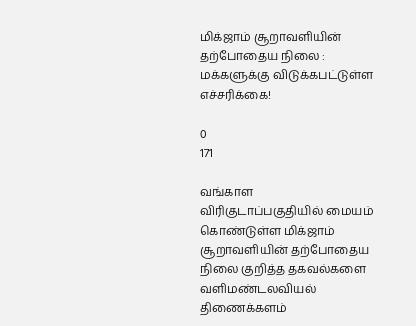மிக்ஜாம் சூறாவளியின் தற்போதைய நிலை : மக்களுக்கு விடுக்கபட்டுள்ள எச்சரிக்கை!

0
171

வங்காள விரிகுடாப்பகுதியில் மையம் கொண்டுள்ள மிக்ஜாம் சூறாவளியின் தற்போதைய நிலை குறித்த தகவல்களை வளிமண்டலவியல் திணைக்களம்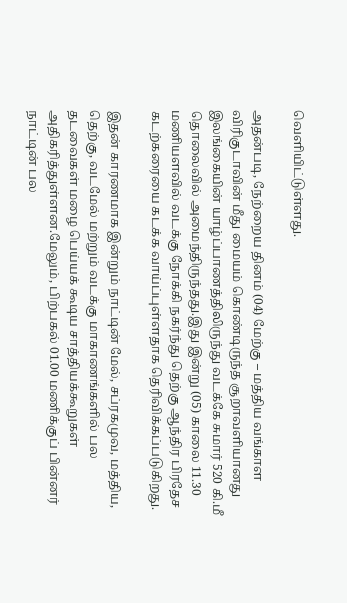வெளியிட்டுள்ளது.

அதன்படி, நேற்றைய தினம் (04) மேற்கு – மத்திய வங்காள விரிகுடாவின் மீது மையம் கொண்டிருந்த சூறாவளியானது இலங்கையின் யாழ்ப்பாணத்திலிருந்து வடக்கே சுமார் 520 கி.மீ தொலைவில் அமைந்திருந்தது.இது இன்று (05) காலை 11.30 மணியளவில் வடக்கு நோக்கி நகர்ந்து தெற்கு ஆந்திர பிரதேச கடற்கரையை கடக்க வாய்ப்புள்ளதாக தெரிவிக்கப்படுகிறது.

இதன் காரணமாக இன்றும் நாட்டின் மேல், சப்ரகமுவ, மத்திய, தெற்கு, வடமேல் மற்றும் வடக்கு மாகாணங்களில் பல தடவைகள் மழை பெய்யக் கூடிய சாத்தியக்கூறுகள் அதிகரித்துள்ளன.மேலும், பிற்பகல் 01.00 மணிக்குப் பின்னர் நாட்டின் பல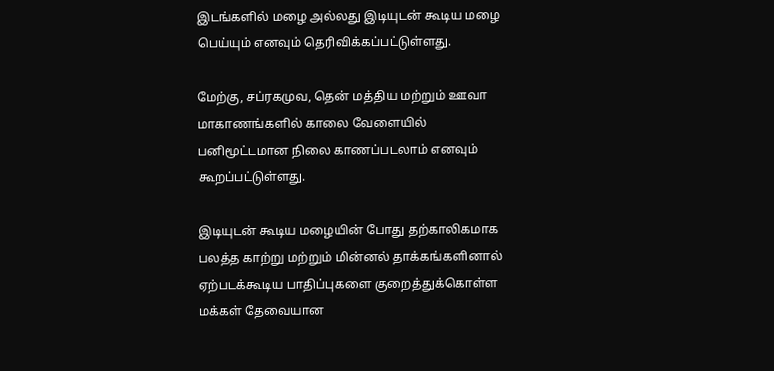இடங்களில் மழை அல்லது இடியுடன் கூடிய மழை பெய்யும் எனவும் தெரிவிக்கப்பட்டுள்ளது.

மேற்கு, சப்ரகமுவ, தென் மத்திய மற்றும் ஊவா மாகாணங்களில் காலை வேளையில் பனிமூட்டமான நிலை காணப்படலாம் எனவும் கூறப்பட்டுள்ளது.

இடியுடன் கூடிய மழையின் போது தற்காலிகமாக பலத்த காற்று மற்றும் மின்னல் தாக்கங்களினால் ஏற்படக்கூடிய பாதிப்புகளை குறைத்துக்கொள்ள மக்கள் தேவையான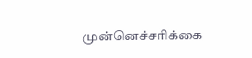முன்னெச்சரிக்கை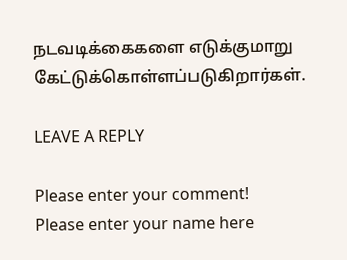நடவடிக்கைகளை எடுக்குமாறு கேட்டுக்கொள்ளப்படுகிறார்கள்.

LEAVE A REPLY

Please enter your comment!
Please enter your name here